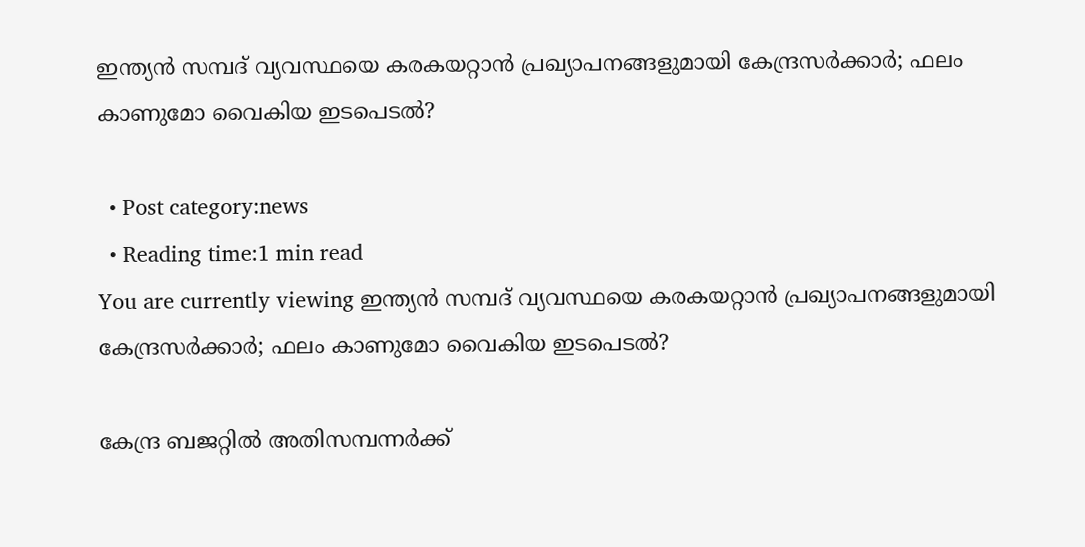ഇന്ത്യൻ സമ്പദ് വ്യവസ്ഥയെ കരകയറ്റാൻ പ്രഖ്യാപനങ്ങളുമായി കേന്ദ്രസർക്കാർ; ഫലം കാണുമോ വൈകിയ ഇടപെടൽ?

  • Post category:news
  • Reading time:1 min read
You are currently viewing ഇന്ത്യൻ സമ്പദ് വ്യവസ്ഥയെ കരകയറ്റാൻ പ്രഖ്യാപനങ്ങളുമായി കേന്ദ്രസർക്കാർ; ഫലം കാണുമോ വൈകിയ ഇടപെടൽ?

കേന്ദ്ര ബജറ്റില്‍ അതിസമ്പന്നര്‍ക്ക്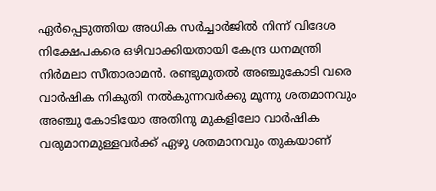ഏര്‍പ്പെടുത്തിയ അധിക സര്‍ച്ചാര്‍ജില്‍ നിന്ന് വിദേശ നിക്ഷേപകരെ ഒഴിവാക്കിയതായി കേന്ദ്ര ധനമന്ത്രി നിര്‍മലാ സീതാരാമന്‍. രണ്ടുമുതല്‍ അഞ്ചുകോടി വരെ വാര്‍ഷിക നികുതി നല്‍കുന്നവര്‍ക്കു മൂന്നു ശതമാനവും അഞ്ചു കോടിയോ അതിനു മുകളിലോ വാര്‍ഷിക വരുമാനമുള്ളവര്‍ക്ക് ഏഴു ശതമാനവും തുകയാണ്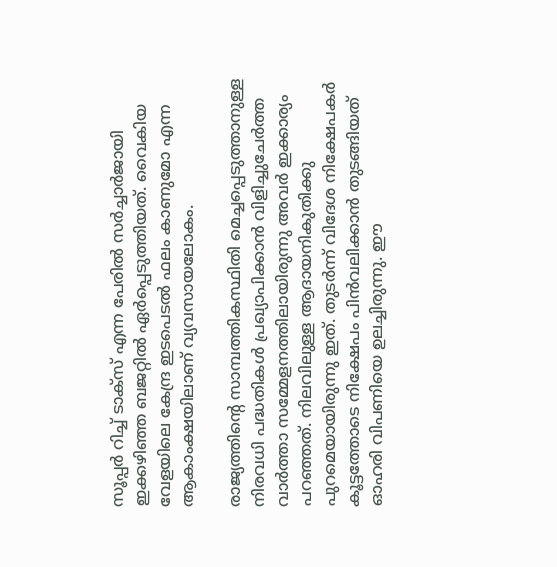സൂപ്പര്‍ റിച്ച് ടാക്‌സ് എന്ന പേരില്‍ സര്‍ച്ചാര്‍ജായി ഇക്കഴിഞ്ഞ ബജറ്റില്‍ ഏര്‍പ്പെടുത്തിയത്. വൈകിയ വേളയിലെ കേന്ദ്ര ഇടപെടല്‍ ഫലം കാണുമോ എന്ന ആകാംക്ഷയിലാണ് വ്യവസായലോകം.

രാജ്യത്തിന്‍റെ സാമ്പത്തികസ്ഥിതി മെച്ചപ്പെടുത്താനുള്ള നിരവധി പദ്ധതികള്‍ പ്രഖ്യാപിക്കാന്‍ വിളിച്ചുചേര്‍ത്ത വാര്‍ത്താ സമ്മേളനത്തിലായിരുന്നു അവര്‍ ഇക്കാര്യം പറഞ്ഞത്. നിലവിലുള്ള ആദായനികുതിക്കു പുറമെയായിരുന്നു ഇത്. തുടര്‍ന്ന് വിദേശ നിക്ഷേപകര്‍ കൂട്ടത്തോടെ നിക്ഷേപം പിന്‍വലിക്കാന്‍ തുടങ്ങിയത് ഓഹരി വിപണിയെ ഉലച്ചിരുന്നു. ഈ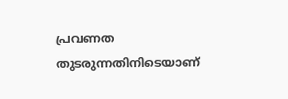പ്രവണത തുടരുന്നതിനിടെയാണ്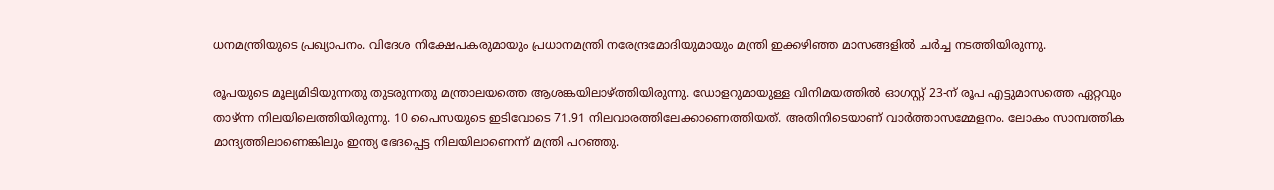ധനമന്ത്രിയുടെ പ്രഖ്യാപനം. വിദേശ നിക്ഷേപകരുമായും പ്രധാനമന്ത്രി നരേന്ദ്രമോദിയുമായും മന്ത്രി ഇക്കഴിഞ്ഞ മാസങ്ങളില്‍ ചര്‍ച്ച നടത്തിയിരുന്നു.

രൂപയുടെ മൂല്യമിടിയുന്നതു തുടരുന്നതു മന്ത്രാലയത്തെ ആശങ്കയിലാഴ്ത്തിയിരുന്നു. ഡോളറുമായുള്ള വിനിമയത്തില്‍ ഓഗസ്റ്റ് 23-ന് രൂപ എട്ടുമാസത്തെ ഏറ്റവും താഴ്ന്ന നിലയിലെത്തിയിരുന്നു. 10 പൈസയുടെ ഇടിവോടെ 71.91 നിലവാരത്തിലേക്കാണെത്തിയത്. അതിനിടെയാണ് വാര്‍ത്താസമ്മേളനം. ലോകം സാമ്പത്തിക മാന്ദ്യത്തിലാണെങ്കിലും ഇന്ത്യ ഭേദപ്പെട്ട നിലയിലാണെന്ന് മന്ത്രി പറഞ്ഞു.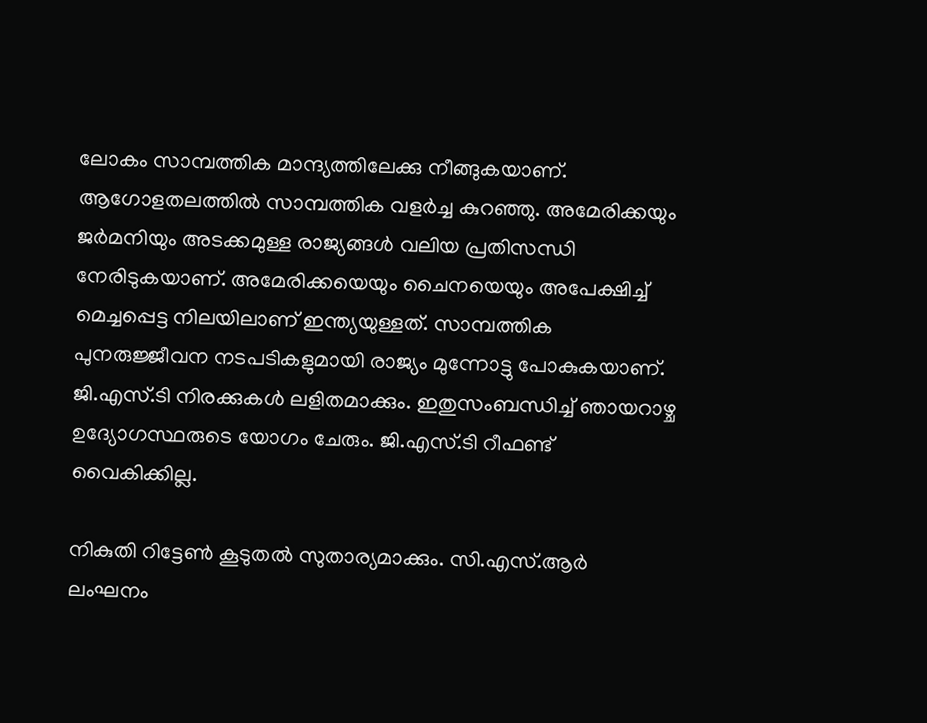ലോകം സാമ്പത്തിക മാന്ദ്യത്തിലേക്കു നീങ്ങുകയാണ്. ആഗോളതലത്തില്‍ സാമ്പത്തിക വളര്‍ച്ച കുറഞ്ഞു. അമേരിക്കയും ജര്‍മനിയും അടക്കമുള്ള രാജ്യങ്ങള്‍ വലിയ പ്രതിസന്ധി നേരിടുകയാണ്. അമേരിക്കയെയും ചൈനയെയും അപേക്ഷിച്ച് മെച്ചപ്പെട്ട നിലയിലാണ് ഇന്ത്യയുള്ളത്. സാമ്പത്തിക പുനരുജ്ജീവന നടപടികളുമായി രാജ്യം മുന്നോട്ടു പോകുകയാണ്. ജി.എസ്.ടി നിരക്കുകള്‍ ലളിതമാക്കും. ഇതുസംബന്ധിച്ച് ഞായറാഴ്ച ഉദ്യോഗസ്ഥരുടെ യോഗം ചേരും. ജി.എസ്.ടി റീഫണ്ട് വൈകിക്കില്ല.

നികുതി റിട്ടേണ്‍ കൂടുതല്‍ സുതാര്യമാക്കും. സി.എസ്.ആര്‍ ലംഘനം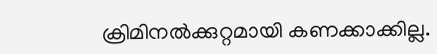ക്രിമിനല്‍ക്കുറ്റമായി കണക്കാക്കില്ല.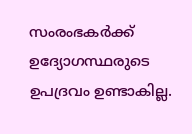സംരംഭകര്‍ക്ക് ഉദ്യോഗസ്ഥരുടെ ഉപദ്രവം ഉണ്ടാകില്ല.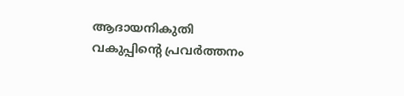ആദായനികുതി വകുപ്പിന്‍റെ പ്രവര്‍ത്തനം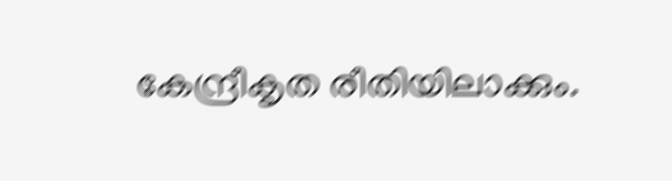കേന്ദ്രീകൃത രീതിയിലാക്കും.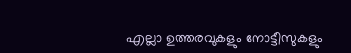എല്ലാ ഉത്തരവുകളും നോട്ടീസുകളും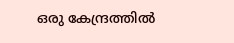ഒരു കേന്ദ്രത്തില്‍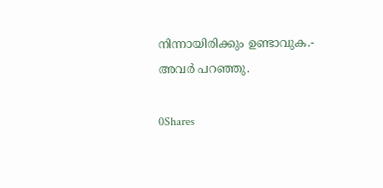നിന്നായിരിക്കും ഉണ്ടാവുക.- അവര്‍ പറഞ്ഞു.

0Shares